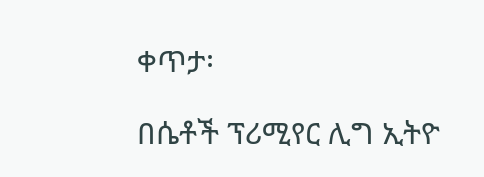ቀጥታ፡

በሴቶች ፕሪሚየር ሊግ ኢትዮ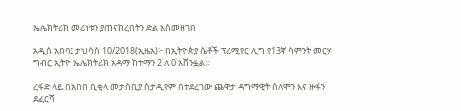ኤሌክትሪክ መሪነቱን ያጠናከረበትን ድል አስመዘገበ

አዲስ አበባ፤ ታህሳስ 10/2018(ኢዜአ)፦ በኢትዮጵያ ሴቶች ፕሪሚየር ሊግ የ13ኛ ሳምንት መርሃ ግብር ኢትዮ ኤሌክትሪክ አዳማ ከተማን 2 ለ 0 አሸንፏል።

ረፋድ ላይ በአበበ ቢቂላ መታሰቢያ ስታዲየም በተደረገው ጨዋታ ዳግማዊት ሰለሞን እና ዙፋን ደፈርሻ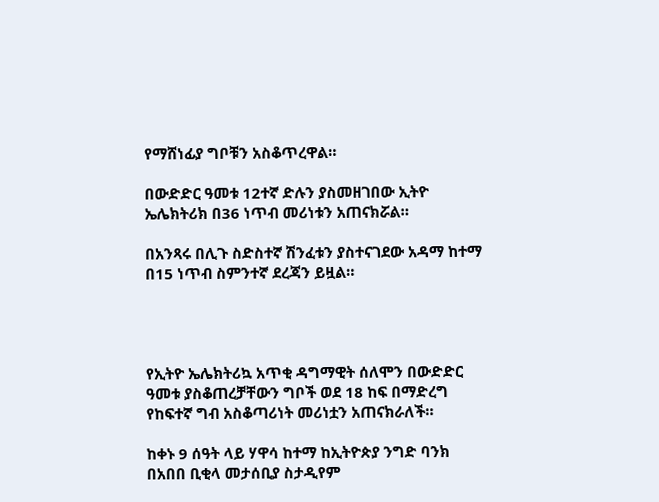የማሸነፊያ ግቦቹን አስቆጥረዋል።

በውድድር ዓመቱ 12ተኛ ድሉን ያስመዘገበው ኢትዮ ኤሌክትሪክ በ36 ነጥብ መሪነቱን አጠናክሯል።

በአንጻሩ በሊጉ ስድስተኛ ሽንፈቱን ያስተናገደው አዳማ ከተማ በ15 ነጥብ ስምንተኛ ደረጃን ይዟል።




የኢትዮ ኤሌክትሪኳ አጥቂ ዳግማዊት ሰለሞን በውድድር ዓመቱ ያስቆጠረቻቸውን ግቦች ወደ 18 ከፍ በማድረግ የከፍተኛ ግብ አስቆጣሪነት መሪነቷን አጠናክራለች።

ከቀኑ 9 ሰዓት ላይ ሃዋሳ ከተማ ከኢትዮጵያ ንግድ ባንክ በአበበ ቢቂላ መታሰቢያ ስታዲየም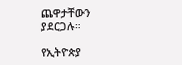ጨዋታቸውን ያደርጋሉ።

የኢትዮጵያ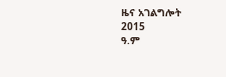ዜና አገልግሎት
2015
ዓ.ም